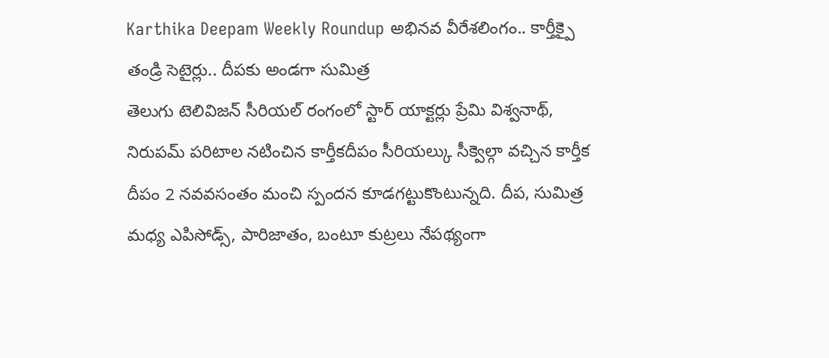Karthika Deepam Weekly Roundup అభినవ వీరేశలింగం.. కార్తీక్పై తండ్రి సెటైర్లు.. దీపకు అండగా సుమిత్ర
తెలుగు టెలివిజన్ సీరియల్ రంగంలో స్టార్ యాక్టర్లు ప్రేమి విశ్వనాథ్, నిరుపమ్ పరిటాల నటించిన కార్తీకదీపం సీరియల్కు సీక్వెల్గా వచ్చిన కార్తీక దీపం 2 నవవసంతం మంచి స్పందన కూడగట్టుకొంటున్నది. దీప, సుమిత్ర మధ్య ఎపిసోడ్స్, పారిజాతం, బంటూ కుట్రలు నేపథ్యంగా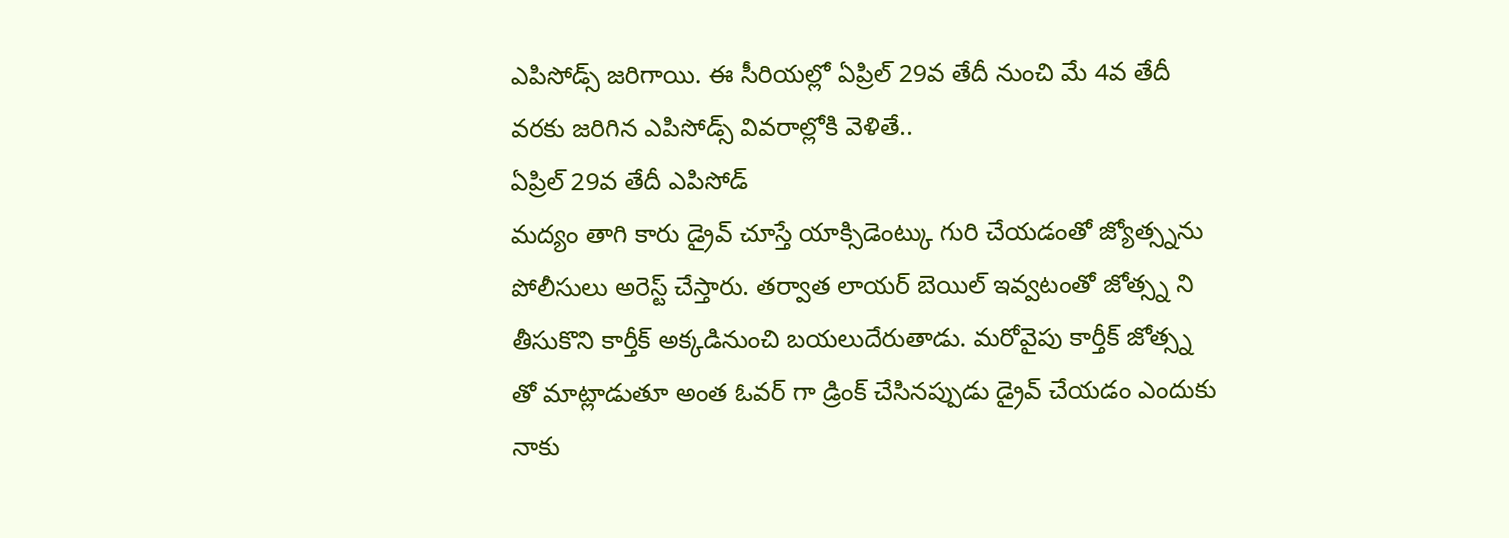ఎపిసోడ్స్ జరిగాయి. ఈ సీరియల్లో ఏప్రిల్ 29వ తేదీ నుంచి మే 4వ తేదీ వరకు జరిగిన ఎపిసోడ్స్ వివరాల్లోకి వెళితే..
ఏప్రిల్ 29వ తేదీ ఎపిసోడ్
మద్యం తాగి కారు డ్రైవ్ చూస్తే యాక్సిడెంట్కు గురి చేయడంతో జ్యోత్స్నను పోలీసులు అరెస్ట్ చేస్తారు. తర్వాత లాయర్ బెయిల్ ఇవ్వటంతో జోత్స్న ని తీసుకొని కార్తీక్ అక్కడినుంచి బయలుదేరుతాడు. మరోవైపు కార్తీక్ జోత్స్న తో మాట్లాడుతూ అంత ఓవర్ గా డ్రింక్ చేసినప్పుడు డ్రైవ్ చేయడం ఎందుకు నాకు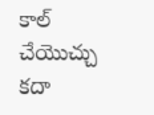కాల్ చేయొచ్చు కదా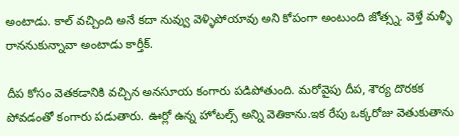అంటాడు. కాల్ వచ్చింది అనే కదా నువ్వు వెళ్ళిపోయావు అని కోపంగా అంటుంది జోత్స్న. వెళ్తే మళ్ళీ రాననుకున్నావా అంటాడు కార్తీక్.

దీప కోసం వెతకడానికి వచ్చిన అనసూయ కంగారు పడిపోతుంది. మరోవైపు దీప, శౌర్య దొరకక పోవడంతో కంగారు పడుతారు. ఊర్లో ఉన్న హోటల్స్ అన్ని వెతికాను.ఇక రేపు ఒక్కరోజు వెతుకుతాను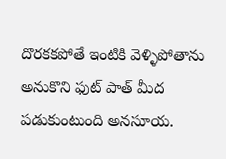దొరకకపోతే ఇంటికి వెళ్ళిపోతాను అనుకొని ఫుట్ పాత్ మీద పడుకుంటుంది అనసూయ.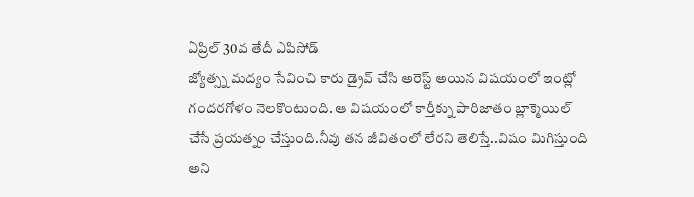ఏప్రిల్ 30వ తేదీ ఎపిసోడ్
జ్యోత్స్న మద్యం సేవించి కారు డ్రైవ్ చేసి అరెస్ట్ అయిన విషయంలో ఇంట్లో గందరగోళం నెలకొంటుంది. ఆ విషయంలో కార్తీక్ను పారిజాతం బ్లాక్మెయిల్ చేసే ప్రయత్నం చేస్తుంది.నీవు తన జీవితంలో లేరని తెలిస్తే..విషం మిగిస్తుంది అని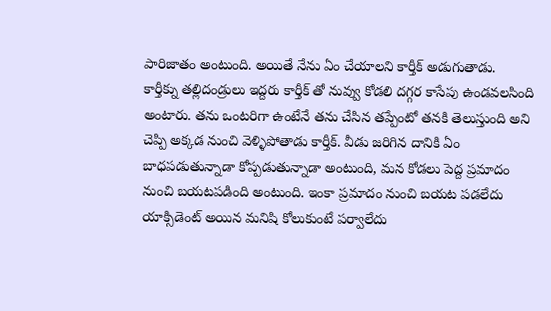పారిజాతం అంటుంది. అయితే నేను ఏం చేయాలని కార్తీక్ అడుగుతాడు.
కార్తీక్ను తల్లిదండ్రులు ఇద్దరు కార్తీక్ తో నువ్వు కోడలి దగ్గర కాసేపు ఉండవలసింది అంటారు. తను ఒంటరిగా ఉంటేనే తను చేసిన తప్పేంటో తనకి తెలుస్తుంది అని చెప్పి అక్కడ నుంచి వెళ్ళిపోతాడు కార్తీక్. వీడు జరిగిన దానికి ఏం బాధపడుతున్నాడా కోప్పడుతున్నాడా అంటుంది, మన కోడలు పెద్ద ప్రమాదం నుంచి బయటపడింది అంటుంది. ఇంకా ప్రమాదం నుంచి బయట పడలేదు యాక్సిడెంట్ అయిన మనిషి కోలుకుంటే పర్వాలేదు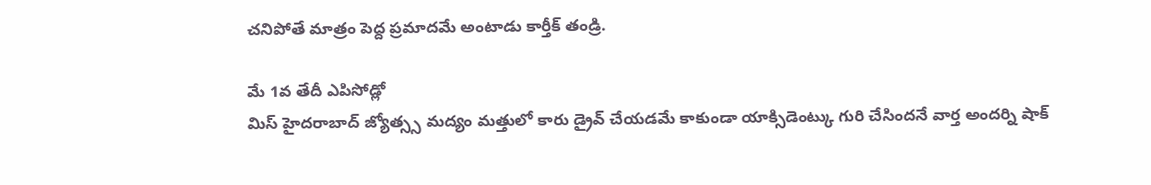చనిపోతే మాత్రం పెద్ద ప్రమాదమే అంటాడు కార్తీక్ తండ్రి.

మే 1వ తేదీ ఎపిసోడ్లో
మిస్ హైదరాబాద్ జ్యోత్స్స మద్యం మత్తులో కారు డ్రైవ్ చేయడమే కాకుండా యాక్సిడెంట్కు గురి చేసిందనే వార్త అందర్ని షాక్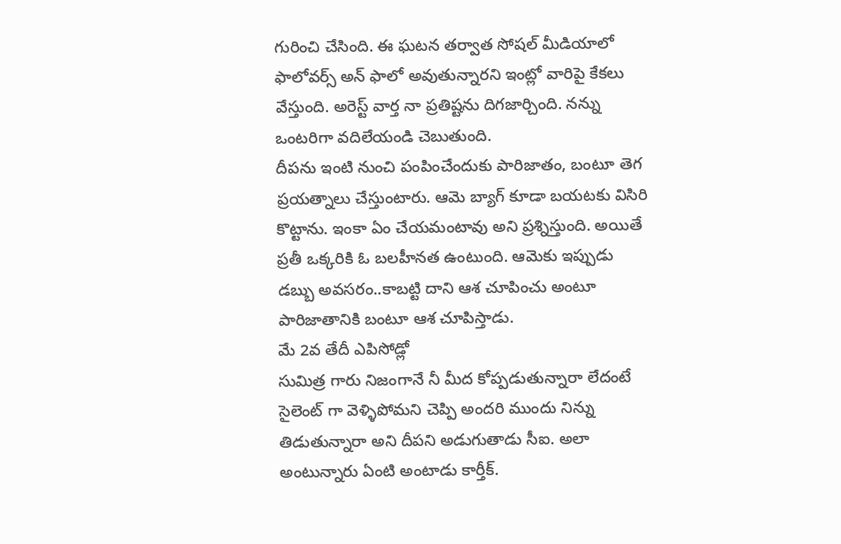గురించి చేసింది. ఈ ఘటన తర్వాత సోషల్ మీడియాలో ఫాలోవర్స్ అన్ ఫాలో అవుతున్నారని ఇంట్లో వారిపై కేకలు వేస్తుంది. అరెస్ట్ వార్త నా ప్రతిష్టను దిగజార్చింది. నన్ను ఒంటరిగా వదిలేయండి చెబుతుంది.
దీపను ఇంటి నుంచి పంపించేందుకు పారిజాతం, బంటూ తెగ ప్రయత్నాలు చేస్తుంటారు. ఆమె బ్యాగ్ కూడా బయటకు విసిరి కొట్టాను. ఇంకా ఏం చేయమంటావు అని ప్రశ్నిస్తుంది. అయితే ప్రతీ ఒక్కరికి ఓ బలహీనత ఉంటుంది. ఆమెకు ఇప్పుడు డబ్బు అవసరం..కాబట్టి దాని ఆశ చూపించు అంటూ పారిజాతానికి బంటూ ఆశ చూపిస్తాడు.
మే 2వ తేదీ ఎపిసోడ్లో
సుమిత్ర గారు నిజంగానే నీ మీద కోప్పడుతున్నారా లేదంటే సైలెంట్ గా వెళ్ళిపోమని చెప్పి అందరి ముందు నిన్ను తిడుతున్నారా అని దీపని అడుగుతాడు సీఐ. అలా అంటున్నారు ఏంటి అంటాడు కార్తీక్.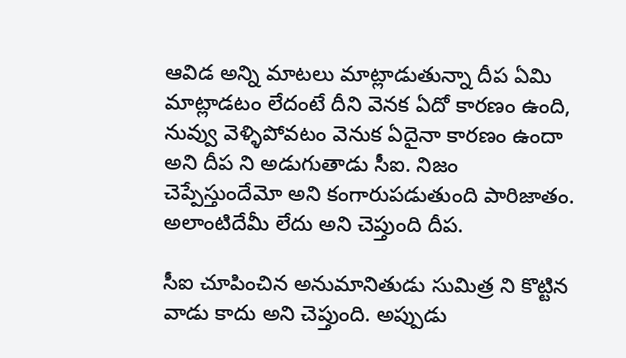ఆవిడ అన్ని మాటలు మాట్లాడుతున్నా దీప ఏమి మాట్లాడటం లేదంటే దీని వెనక ఏదో కారణం ఉంది, నువ్వు వెళ్ళిపోవటం వెనుక ఏదైనా కారణం ఉందా అని దీప ని అడుగుతాడు సీఐ. నిజం చెప్పేస్తుందేమో అని కంగారుపడుతుంది పారిజాతం. అలాంటిదేమీ లేదు అని చెప్తుంది దీప.

సీఐ చూపించిన అనుమానితుడు సుమిత్ర ని కొట్టిన వాడు కాదు అని చెప్తుంది. అప్పుడు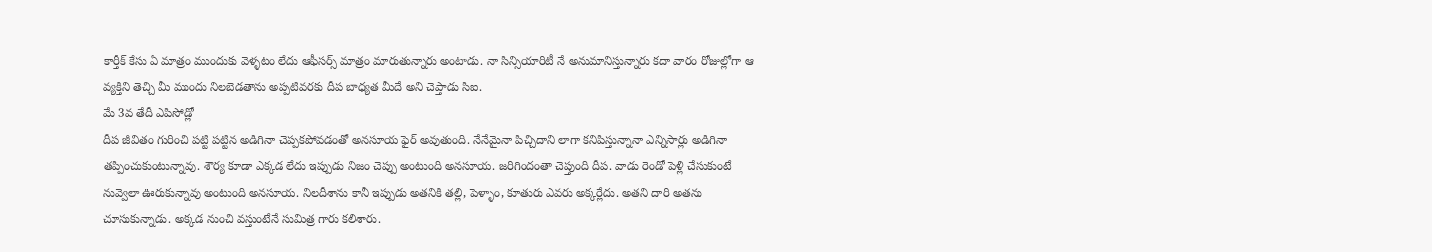కార్తీక్ కేసు ఏ మాత్రం ముందుకు వెళ్ళటం లేదు ఆఫీసర్స్ మాత్రం మారుతున్నారు అంటాడు. నా సిన్సియారిటీ నే అనుమానిస్తున్నారు కదా వారం రోజుల్లోగా ఆ వ్యక్తిని తెచ్చి మీ ముందు నిలబెడతాను అప్పటివరకు దీప బాధ్యత మీదే అని చెప్తాడు సిఐ.
మే 3వ తేదీ ఎపిసోడ్లో
దీప జీవితం గురించి పట్టి పట్టిన అడిగినా చెప్పకపోవడంతో అనసూయ ఫైర్ అవుతుంది. నేనేమైనా పిచ్చిదాని లాగా కనిపిస్తున్నానా ఎన్నిసార్లు అడిగినా తప్పించుకుంటున్నావు. శౌర్య కూడా ఎక్కడ లేదు ఇప్పుడు నిజం చెప్పు అంటుంది అనసూయ. జరిగిందంతా చెప్తుంది దీప. వాడు రెండో పెళ్లి చేసుకుంటే నువ్వెలా ఊరుకున్నావు అంటుంది అనసూయ. నిలదీశాను కానీ ఇప్పుడు అతనికి తల్లి, పెళ్ళాం, కూతురు ఎవరు అక్కర్లేదు. అతని దారి అతను చూసుకున్నాడు. అక్కడ నుంచి వస్తుంటేనే సుమిత్ర గారు కలిశారు.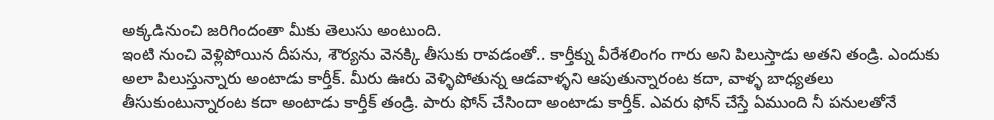అక్కడినుంచి జరిగిందంతా మీకు తెలుసు అంటుంది.
ఇంటి నుంచి వెళ్లిపోయిన దీపను, శౌర్యను వెనక్కి తీసుకు రావడంతో.. కార్తీక్ను వీరేశలింగం గారు అని పిలుస్తాడు అతని తండ్రి. ఎందుకు అలా పిలుస్తున్నారు అంటాడు కార్తీక్. మీరు ఊరు వెళ్ళిపోతున్న ఆడవాళ్ళని ఆపుతున్నారంట కదా, వాళ్ళ బాధ్యతలు తీసుకుంటున్నారంట కదా అంటాడు కార్తీక్ తండ్రి. పారు ఫోన్ చేసిందా అంటాడు కార్తీక్. ఎవరు ఫోన్ చేస్తే ఏముంది నీ పనులతోనే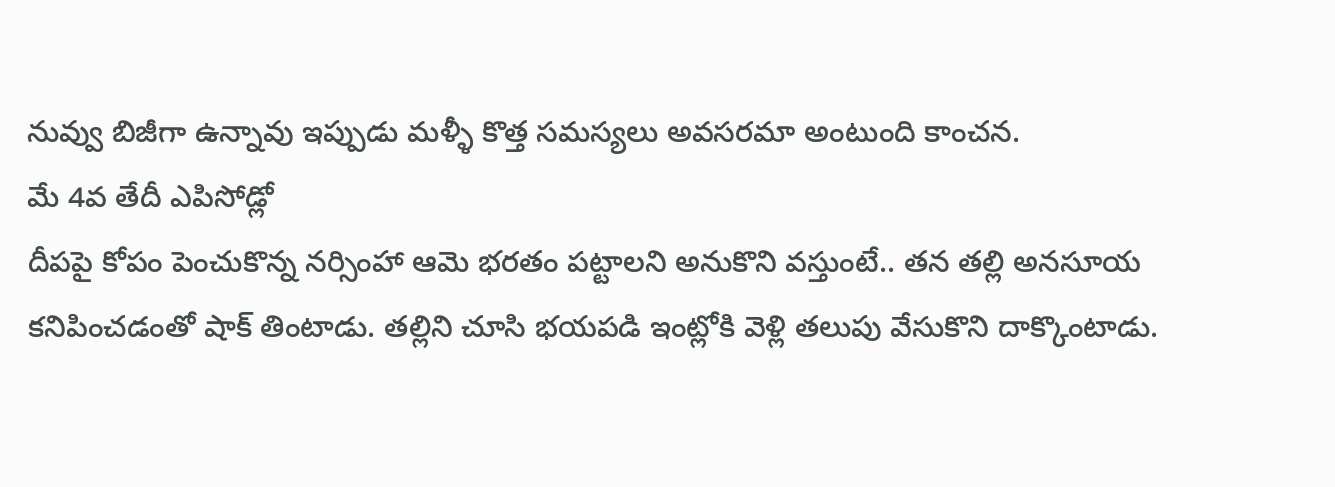నువ్వు బిజీగా ఉన్నావు ఇప్పుడు మళ్ళీ కొత్త సమస్యలు అవసరమా అంటుంది కాంచన.
మే 4వ తేదీ ఎపిసోడ్లో
దీపపై కోపం పెంచుకొన్న నర్సింహా ఆమె భరతం పట్టాలని అనుకొని వస్తుంటే.. తన తల్లి అనసూయ కనిపించడంతో షాక్ తింటాడు. తల్లిని చూసి భయపడి ఇంట్లోకి వెళ్లి తలుపు వేసుకొని దాక్కొంటాడు.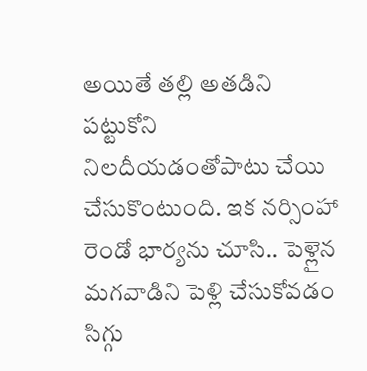అయితే తల్లి అతడిని పట్టుకోని నిలదీయడంతోపాటు చేయి చేసుకొంటుంది. ఇక నర్సింహా రెండో భార్యను చూసి.. పెళ్లైన మగవాడిని పెళ్లి చేసుకోవడం సిగ్గు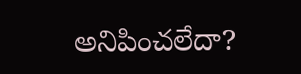అనిపించలేదా?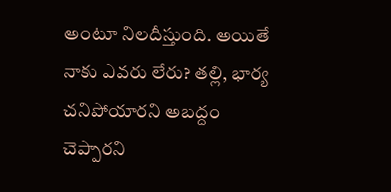అంటూ నిలదీస్తుంది. అయితే నాకు ఎవరు లేరు? తల్లి, భార్య చనిపోయారని అబద్దం చెప్పారని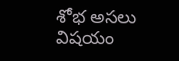శోభ అసలు విషయం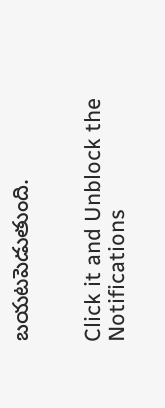బయటపెడుతుంది.


Click it and Unblock the Notifications